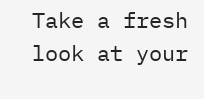Take a fresh look at your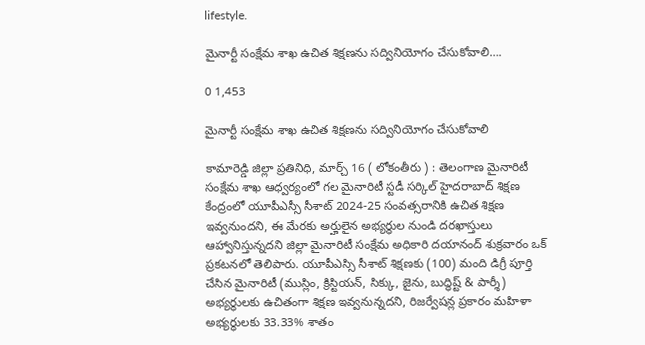lifestyle.

మైనార్టీ సంక్షేమ శాఖ ఉచిత శిక్షణను సద్వినియోగం చేసుకోవాలి….

0 1,453

మైనార్టీ సంక్షేమ శాఖ ఉచిత శిక్షణను సద్వినియోగం చేసుకోవాలి

కామారెడ్డి జిల్లా ప్రతినిధి, మార్చ్ 16 ( లోకంతీరు ) : తెలంగాణ మైనారిటీ సంక్షేమ శాఖ ఆధ్వర్యంలో గల మైనారిటీ స్టడీ సర్కిల్ హైదరాబాద్ శిక్షణ కేంద్రంలో యూపీఎస్సీ సీశాట్ 2024-25 సంవత్సరానికి ఉచిత శిక్షణ ఇవ్వనుందని, ఈ మేరకు అర్హులైన అభ్యర్ధుల నుండి దరఖాస్తులు ఆహ్వానిస్తున్నదని జిల్లా మైనారిటీ సంక్షేమ అధికారి దయానంద్ శుక్రవారం ఒక్ ప్రకటనలో తెలిపారు. యూపీఎస్సి సీశాట్ శిక్షణకు (100) మంది డిగ్రీ పూర్తి చేసిన మైనారిటీ (ముస్లిం, క్రిస్టియన్, సిక్కు, జైను, బుద్ధిష్ట్ & పార్శీ) అభ్యర్థులకు ఉచితంగా శిక్షణ ఇవ్వనున్నదని, రిజర్వేషన్ల ప్రకారం మహిళా అభ్యర్ధులకు 33.33% శాతం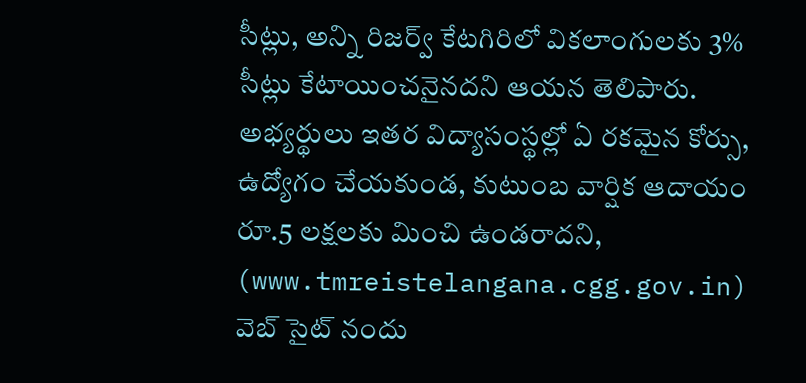సీట్లు, అన్ని రిజర్వ్ కేటగిరిలో వికలాంగులకు 3% సీట్లు కేటాయించనైనదని ఆయన తెలిపారు. అభ్యర్థులు ఇతర విద్యాసంస్థల్లో ఏ రకమైన కోర్సు, ఉద్యోగం చేయకుండ, కుటుంబ వార్షిక ఆదాయం రూ.5 లక్షలకు మించి ఉండరాదని, (www.tmreistelangana.cgg.gov.in) వెబ్ సైట్ నందు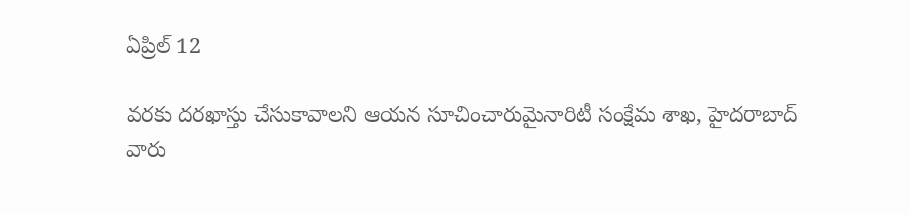ఏప్రిల్ 12

వరకు దరఖాస్తు చేసుకావాలని ఆయన సూచించారుమైనారిటీ సంక్షేమ శాఖ, హైదరాబాద్ వారు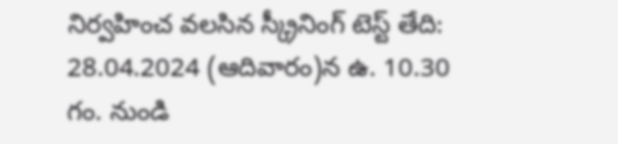నిర్వహించ వలసిన స్క్రీనింగ్ టెస్ట్ తేది: 28.04.2024 (ఆదివారం)న ఉ. 10.30 గం. నుండి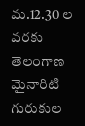మ.12.30 ల వరకు తెలంగాణ మైనారిటి గురుకుల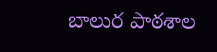బాలుర పాఠశాల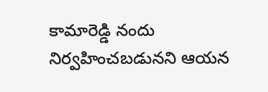కామారెడ్డి నందు నిర్వహించబడునని ఆయన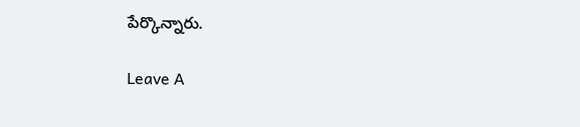పేర్కొన్నారు.

Leave A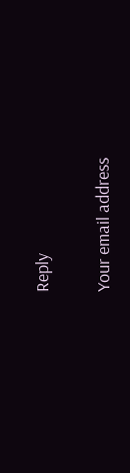Reply

Your email address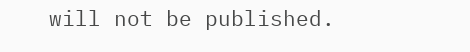will not be published.